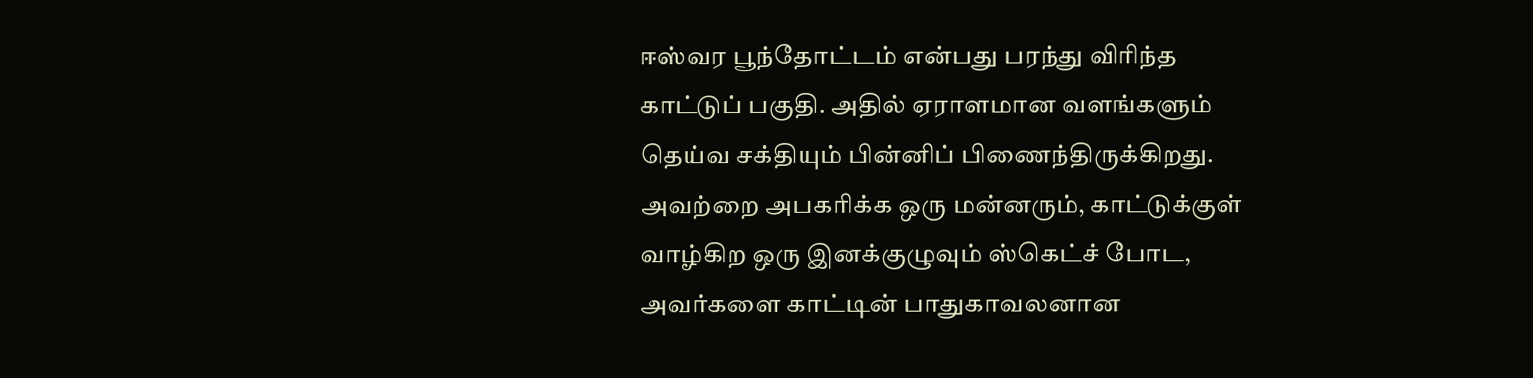ஈஸ்வர பூந்தோட்டம் என்பது பரந்து விரிந்த காட்டுப் பகுதி. அதில் ஏராளமான வளங்களும் தெய்வ சக்தியும் பின்னிப் பிணைந்திருக்கிறது. அவற்றை அபகரிக்க ஒரு மன்னரும், காட்டுக்குள் வாழ்கிற ஒரு இனக்குழுவும் ஸ்கெட்ச் போட, அவர்களை காட்டின் பாதுகாவலனான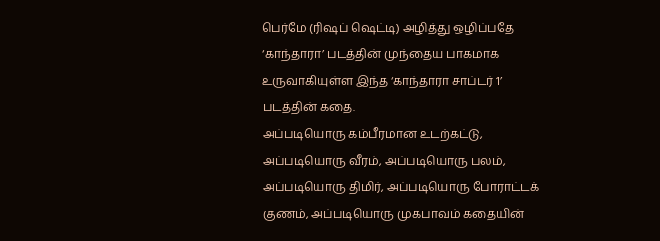பெர்மே (ரிஷப் ஷெட்டி) அழித்து ஒழிப்பதே ‘காந்தாரா’ படத்தின் முந்தைய பாகமாக உருவாகியுள்ள இந்த ‘காந்தாரா சாப்டர் 1’ படத்தின் கதை.
அப்படியொரு கம்பீரமான உடற்கட்டு, அப்படியொரு வீரம், அப்படியொரு பலம், அப்படியொரு திமிர், அப்படியொரு போராட்டக் குணம், அப்படியொரு முகபாவம் கதையின்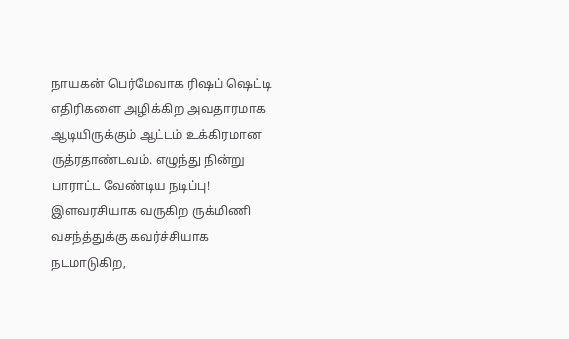நாயகன் பெர்மேவாக ரிஷப் ஷெட்டி எதிரிகளை அழிக்கிற அவதாரமாக ஆடியிருக்கும் ஆட்டம் உக்கிரமான ருத்ரதாண்டவம். எழுந்து நின்று பாராட்ட வேண்டிய நடிப்பு!
இளவரசியாக வருகிற ருக்மிணி வசந்த்துக்கு கவர்ச்சியாக நடமாடுகிற,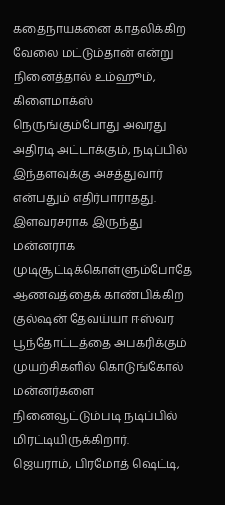கதைநாயகனை காதலிக்கிற வேலை மட்டும்தான் என்று நினைத்தால் உம்ஹூம், கிளைமாக்ஸ் நெருங்கும்போது அவரது அதிரடி அட்டாக்கும், நடிப்பில் இந்தளவுக்கு அசத்துவார் என்பதும் எதிர்பாராதது.
இளவரசராக இருந்து மன்னராக முடிசூட்டிக்கொள்ளும்போதே ஆணவத்தைக் காண்பிக்கிற குல்ஷன் தேவய்யா ஈஸ்வர பூந்தோட்டத்தை அபகரிக்கும் முயற்சிகளில் கொடுங்கோல் மன்னர்களை நினைவூட்டும்படி நடிப்பில் மிரட்டியிருக்கிறார்.
ஜெயராம், பிரமோத் ஷெட்டி,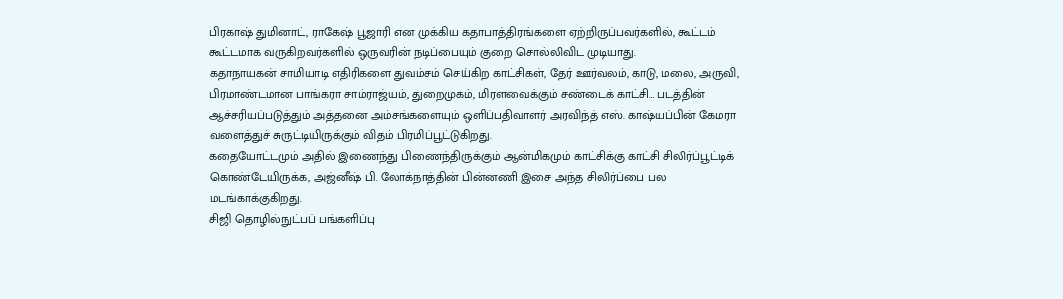பிரகாஷ் துமினாட், ராகேஷ் பூஜாரி என முக்கிய கதாபாத்திரங்களை ஏற்றிருப்பவர்களில், கூட்டம் கூட்டமாக வருகிறவர்களில் ஒருவரின் நடிப்பையும் குறை சொல்லிவிட முடியாது.
கதாநாயகன் சாமியாடி எதிரிகளை துவம்சம் செய்கிற காட்சிகள், தேர் ஊர்வலம், காடு, மலை, அருவி, பிரமாண்டமான பாங்கரா சாம்ராஜ்யம், துறைமுகம், மிரளவைக்கும் சண்டைக் காட்சி… படத்தின் ஆச்சரியப்படுத்தும் அத்தனை அம்சங்களையும் ஒளிப்பதிவாளர் அரவிந்த் எஸ். காஷ்யப்பின் கேமரா வளைத்துச் சுருட்டியிருக்கும் விதம் பிரமிப்பூட்டுகிறது.
கதையோட்டமும் அதில் இணைந்து பிணைந்திருக்கும் ஆன்மிகமும் காட்சிக்கு காட்சி சிலிர்ப்பூட்டிக் கொண்டேயிருக்க, அஜ்னீஷ் பி. லோக்நாத்தின் பின்னணி இசை அந்த சிலிர்ப்பை பல மடங்காக்குகிறது.
சிஜி தொழில்நுட்பப் பங்களிப்பு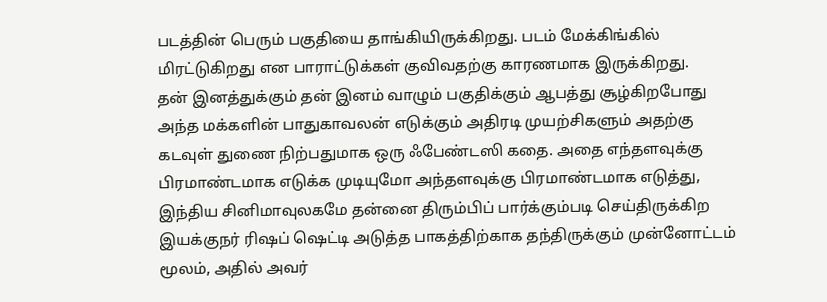படத்தின் பெரும் பகுதியை தாங்கியிருக்கிறது. படம் மேக்கிங்கில் மிரட்டுகிறது என பாராட்டுக்கள் குவிவதற்கு காரணமாக இருக்கிறது.
தன் இனத்துக்கும் தன் இனம் வாழும் பகுதிக்கும் ஆபத்து சூழ்கிறபோது அந்த மக்களின் பாதுகாவலன் எடுக்கும் அதிரடி முயற்சிகளும் அதற்கு கடவுள் துணை நிற்பதுமாக ஒரு ஃபேண்டஸி கதை. அதை எந்தளவுக்கு பிரமாண்டமாக எடுக்க முடியுமோ அந்தளவுக்கு பிரமாண்டமாக எடுத்து, இந்திய சினிமாவுலகமே தன்னை திரும்பிப் பார்க்கும்படி செய்திருக்கிற இயக்குநர் ரிஷப் ஷெட்டி அடுத்த பாகத்திற்காக தந்திருக்கும் முன்னோட்டம் மூலம், அதில் அவர்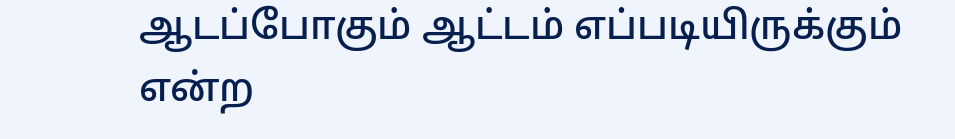ஆடப்போகும் ஆட்டம் எப்படியிருக்கும் என்ற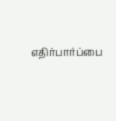எதிர்பார்ப்பை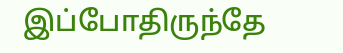இப்போதிருந்தே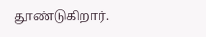தூண்டுகிறார்.